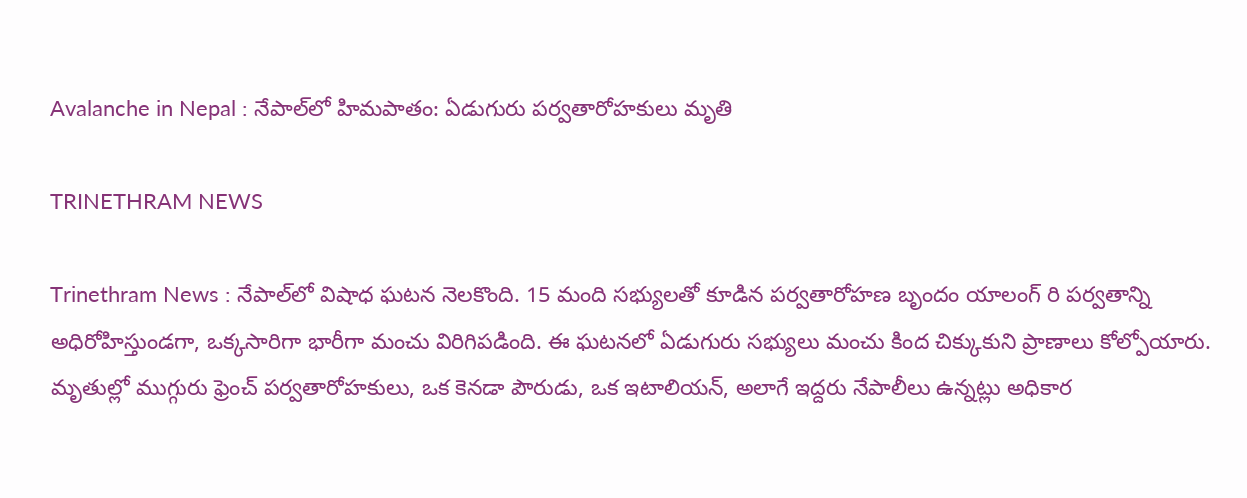Avalanche in Nepal : నేపాల్‌లో హిమపాతం: ఏడుగురు పర్వతారోహకులు మృతి

TRINETHRAM NEWS

Trinethram News : నేపాల్‌లో విషాధ ఘటన నెలకొంది. 15 మంది సభ్యులతో కూడిన పర్వతారోహణ బృందం యాలంగ్ రి పర్వతాన్ని అధిరోహిస్తుండగా, ఒక్కసారిగా భారీగా మంచు విరిగిపడింది. ఈ ఘటనలో ఏడుగురు సభ్యులు మంచు కింద చిక్కుకుని ప్రాణాలు కోల్పోయారు. మృతుల్లో ముగ్గురు ఫ్రెంచ్ పర్వతారోహకులు, ఒక కెనడా పౌరుడు, ఒక ఇటాలియన్, అలాగే ఇద్దరు నేపాలీలు ఉన్నట్లు అధికార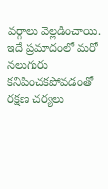వర్గాలు వెల్లడించాయి. ఇదే ప్రమాదంలో మరో నలుగురు కనిపించకపోవడంతో రక్షణ చర్యలు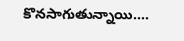కొనసాగుతున్నాయి….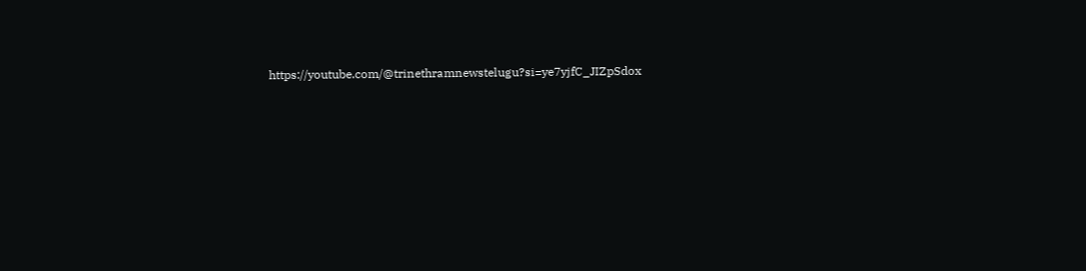https://youtube.com/@trinethramnewstelugu?si=ye7yjfC_JIZpSdox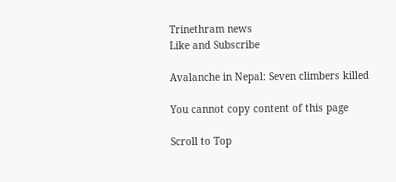Trinethram news
Like and Subscribe

Avalanche in Nepal: Seven climbers killed

You cannot copy content of this page

Scroll to Top